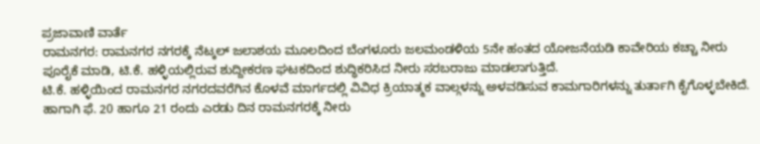ಪ್ರಜಾವಾಣಿ ವಾರ್ತೆ
ರಾಮನಗರ: ರಾಮನಗರ ನಗರಕ್ಕೆ ನೆಟ್ಕಲ್ ಜಲಾಶಯ ಮೂಲದಿಂದ ಬೆಂಗಳೂರು ಜಲಮಂಡಳಿಯ 5ನೇ ಹಂತದ ಯೋಜನೆಯಡಿ ಕಾವೇರಿಯ ಕಚ್ಚಾ ನೀರು ಪೂರೈಕೆ ಮಾಡಿ, ಟಿ.ಕೆ. ಹಳ್ಳಿಯಲ್ಲಿರುವ ಶುದ್ದೀಕರಣ ಘಟಕದಿಂದ ಶುದ್ಧಿಕರಿಸಿದ ನೀರು ಸರಬರಾಜು ಮಾಡಲಾಗುತ್ತಿದೆ.
ಟಿ.ಕೆ. ಹಳ್ಳಿಯಿಂದ ರಾಮನಗರ ನಗರದವರೆಗಿನ ಕೊಳವೆ ಮಾರ್ಗದಲ್ಲಿ ವಿವಿಧ ಕ್ರಿಯಾತ್ಮಕ ವಾಲ್ಗಳನ್ನು ಅಳವಡಿಸುವ ಕಾಮಗಾರಿಗಳನ್ನು ತುರ್ತಾಗಿ ಕೈಗೊಳ್ಳಬೇಕಿದೆ. ಹಾಗಾಗಿ ಫೆ. 20 ಹಾಗೂ 21 ರಂದು ಎರಡು ದಿನ ರಾಮನಗರಕ್ಕೆ ನೀರು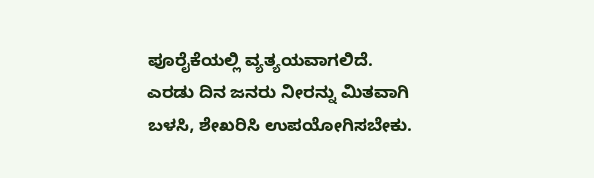ಪೂರೈಕೆಯಲ್ಲಿ ವ್ಯತ್ಯಯವಾಗಲಿದೆ.
ಎರಡು ದಿನ ಜನರು ನೀರನ್ನು ಮಿತವಾಗಿ ಬಳಸಿ, ಶೇಖರಿಸಿ ಉಪಯೋಗಿಸಬೇಕು.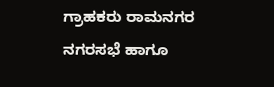ಗ್ರಾಹಕರು ರಾಮನಗರ ನಗರಸಭೆ ಹಾಗೂ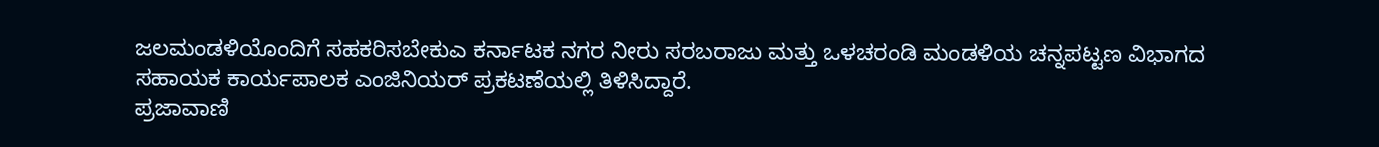ಜಲಮಂಡಳಿಯೊಂದಿಗೆ ಸಹಕರಿಸಬೇಕುಎ ಕರ್ನಾಟಕ ನಗರ ನೀರು ಸರಬರಾಜು ಮತ್ತು ಒಳಚರಂಡಿ ಮಂಡಳಿಯ ಚನ್ನಪಟ್ಟಣ ವಿಭಾಗದ ಸಹಾಯಕ ಕಾರ್ಯಪಾಲಕ ಎಂಜಿನಿಯರ್ ಪ್ರಕಟಣೆಯಲ್ಲಿ ತಿಳಿಸಿದ್ದಾರೆ.
ಪ್ರಜಾವಾಣಿ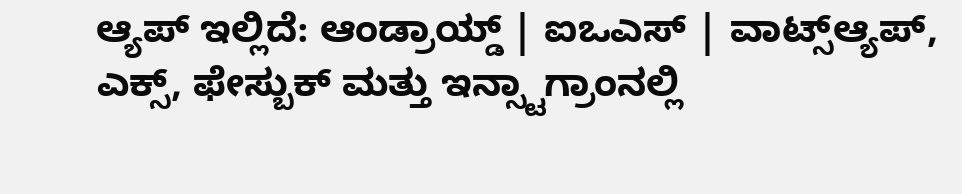ಆ್ಯಪ್ ಇಲ್ಲಿದೆ: ಆಂಡ್ರಾಯ್ಡ್ | ಐಒಎಸ್ | ವಾಟ್ಸ್ಆ್ಯಪ್, ಎಕ್ಸ್, ಫೇಸ್ಬುಕ್ ಮತ್ತು ಇನ್ಸ್ಟಾಗ್ರಾಂನಲ್ಲಿ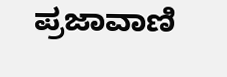ಪ್ರಜಾವಾಣಿ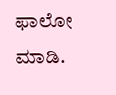ಫಾಲೋ ಮಾಡಿ.